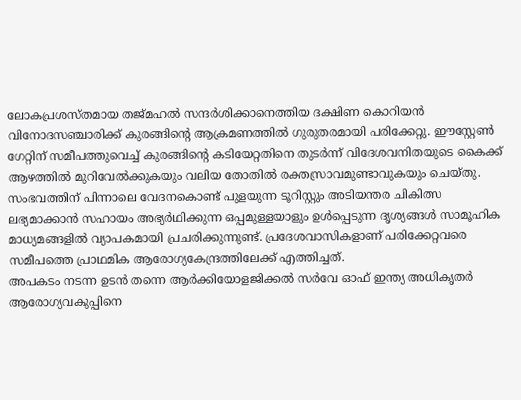ലോകപ്രശസ്തമായ തജ്മഹൽ സന്ദർശിക്കാനെത്തിയ ദക്ഷിണ കൊറിയൻ വിനോദസഞ്ചാരിക്ക് കുരങ്ങിന്റെ ആക്രമണത്തിൽ ഗുരുതരമായി പരിക്കേറ്റു. ഈസ്റ്റേൺ ഗേറ്റിന് സമീപത്തുവെച്ച് കുരങ്ങിന്റെ കടിയേറ്റതിനെ തുടർന്ന് വിദേശവനിതയുടെ കൈക്ക് ആഴത്തിൽ മുറിവേൽക്കുകയും വലിയ തോതിൽ രക്തസ്രാവമുണ്ടാവുകയും ചെയ്തു.
സംഭവത്തിന് പിന്നാലെ വേദനകൊണ്ട് പുളയുന്ന ടൂറിസ്റ്റും അടിയന്തര ചികിത്സ ലഭ്യമാക്കാൻ സഹായം അഭ്യർഥിക്കുന്ന ഒപ്പമുള്ളയാളും ഉൾപ്പെടുന്ന ദൃശ്യങ്ങൾ സാമൂഹിക മാധ്യമങ്ങളിൽ വ്യാപകമായി പ്രചരിക്കുന്നുണ്ട്. പ്രദേശവാസികളാണ് പരിക്കേറ്റവരെ സമീപത്തെ പ്രാഥമിക ആരോഗ്യകേന്ദ്രത്തിലേക്ക് എത്തിച്ചത്.
അപകടം നടന്ന ഉടൻ തന്നെ ആർക്കിയോളജിക്കൽ സർവേ ഓഫ് ഇന്ത്യ അധികൃതർ ആരോഗ്യവകുപ്പിനെ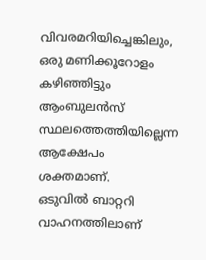വിവരമറിയിച്ചെങ്കിലും, ഒരു മണിക്കൂറോളം കഴിഞ്ഞിട്ടും ആംബുലൻസ് സ്ഥലത്തെത്തിയില്ലെന്ന ആക്ഷേപം ശക്തമാണ്.
ഒടുവിൽ ബാറ്ററി വാഹനത്തിലാണ്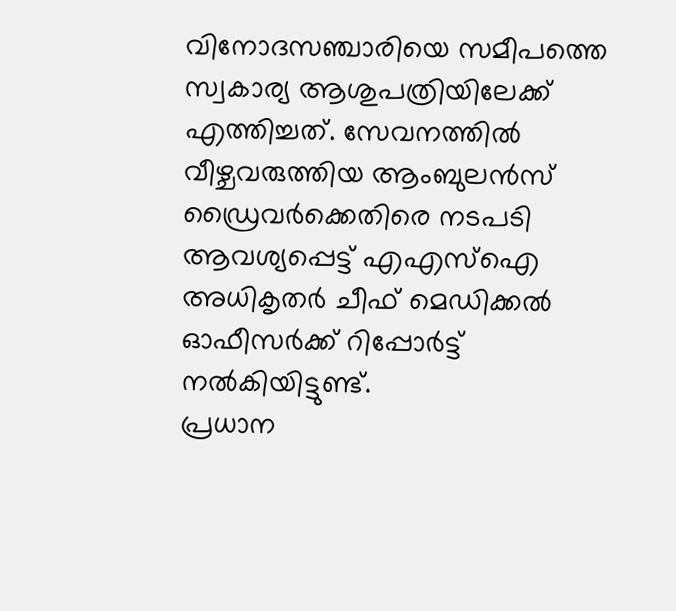വിനോദസഞ്ചാരിയെ സമീപത്തെ സ്വകാര്യ ആശുപത്രിയിലേക്ക് എത്തിച്ചത്. സേവനത്തിൽ വീഴ്ചവരുത്തിയ ആംബുലൻസ് ഡ്രൈവർക്കെതിരെ നടപടി ആവശ്യപ്പെട്ട് എഎസ്ഐ അധികൃതർ ചീഫ് മെഡിക്കൽ ഓഫീസർക്ക് റിപ്പോർട്ട് നൽകിയിട്ടുണ്ട്.
പ്രധാന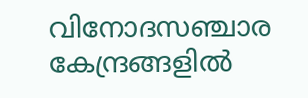വിനോദസഞ്ചാര കേന്ദ്രങ്ങളിൽ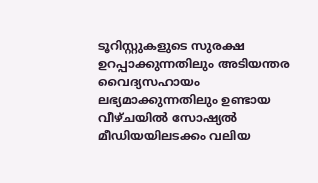ടൂറിസ്റ്റുകളുടെ സുരക്ഷ ഉറപ്പാക്കുന്നതിലും അടിയന്തര വൈദ്യസഹായം ലഭ്യമാക്കുന്നതിലും ഉണ്ടായ വീഴ്ചയിൽ സോഷ്യൽ മീഡിയയിലടക്കം വലിയ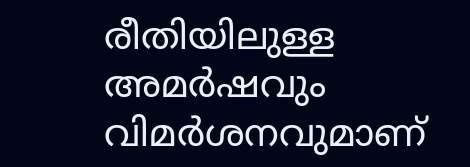രീതിയിലുള്ള അമർഷവും വിമർശനവുമാണ്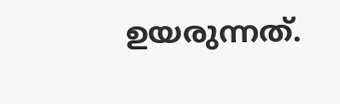ഉയരുന്നത്.